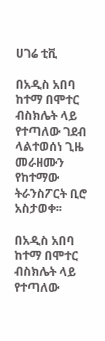ሀገሬ ቲቪ

በአዲስ አበባ ከተማ በሞተር ብስክሌት ላይ የተጣለው ገደብ ላልተወሰነ ጊዜ መራዘሙን የከተማው ትራንስፖርት ቢሮ አስታወቀ፡፡

በአዲስ አበባ ከተማ በሞተር ብስክሌት ላይ የተጣለው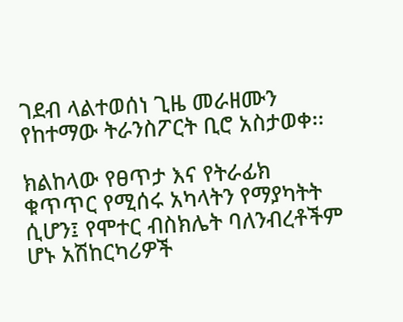ገደብ ላልተወሰነ ጊዜ መራዘሙን የከተማው ትራንስፖርት ቢሮ አስታወቀ፡፡

ክልከላው የፀጥታ እና የትራፊክ ቁጥጥር የሚሰሩ አካላትን የማያካትት ሲሆን፤ የሞተር ብስክሌት ባለንብረቶችም ሆኑ አሽከርካሪዎች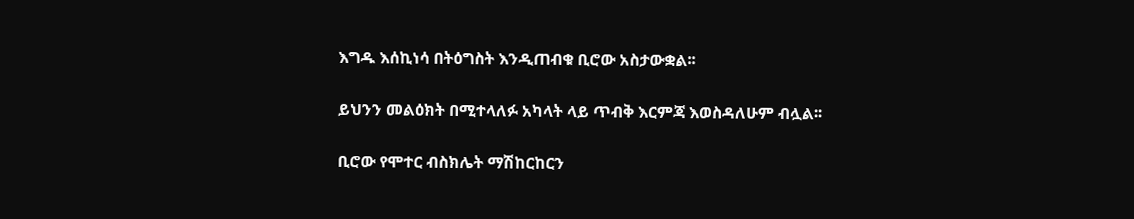እግዱ እሰኪነሳ በትዕግስት እንዲጠብቁ ቢሮው አስታውቋል፡፡

ይህንን መልዕክት በሚተላለፉ አካላት ላይ ጥብቅ እርምጃ እወስዳለሁም ብሏል፡፡

ቢሮው የሞተር ብስክሌት ማሽከርከርን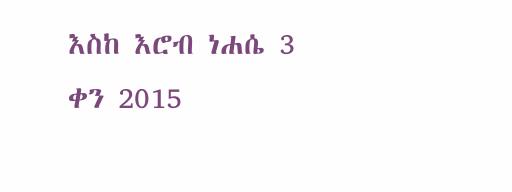እስከ እሮብ ነሐሴ 3 ቀን 2015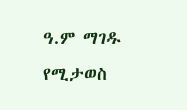ዓ.ም ማገዱ የሚታወስ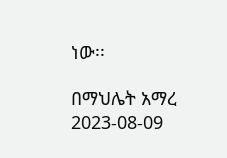ነው፡፡

በማህሌት አማረ
2023-08-09